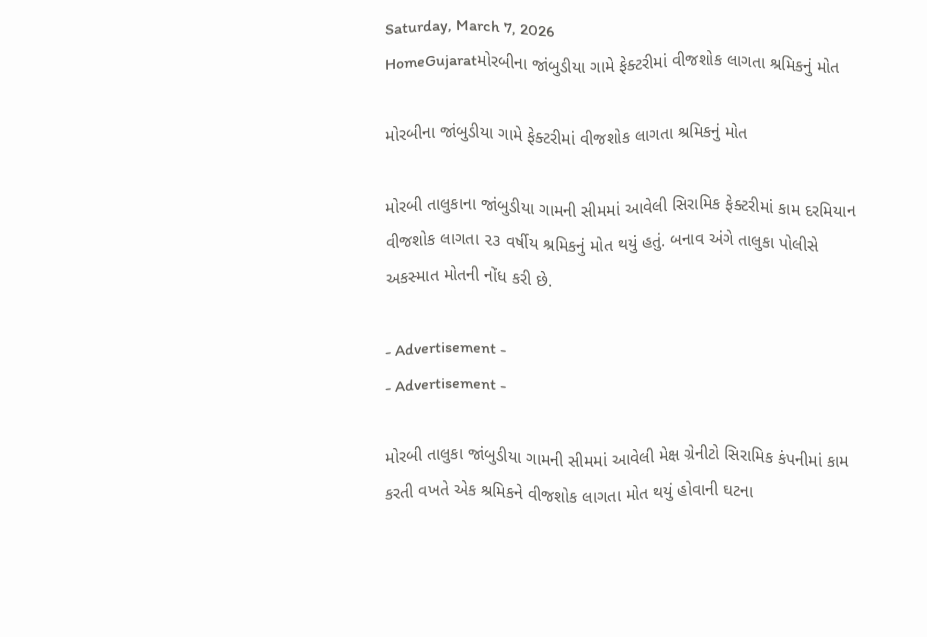Saturday, March 7, 2026
HomeGujaratમોરબીના જાંબુડીયા ગામે ફેક્ટરીમાં વીજશોક લાગતા શ્રમિકનું મોત

મોરબીના જાંબુડીયા ગામે ફેક્ટરીમાં વીજશોક લાગતા શ્રમિકનું મોત

મોરબી તાલુકાના જાંબુડીયા ગામની સીમમાં આવેલી સિરામિક ફેક્ટરીમાં કામ દરમિયાન વીજશોક લાગતા ૨૩ વર્ષીય શ્રમિકનું મોત થયું હતું. બનાવ અંગે તાલુકા પોલીસે અકસ્માત મોતની નોંધ કરી છે.

- Advertisement -
- Advertisement -

મોરબી તાલુકા જાંબુડીયા ગામની સીમમાં આવેલી મેક્ષ ગ્રેનીટો સિરામિક કંપનીમાં કામ કરતી વખતે એક શ્રમિકને વીજશોક લાગતા મોત થયું હોવાની ઘટના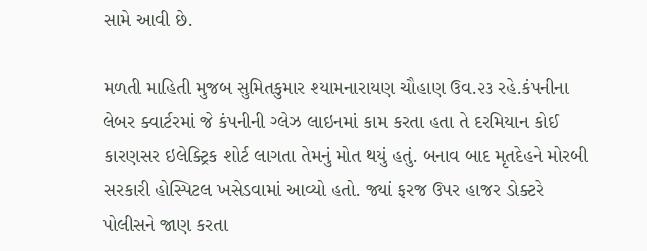સામે આવી છે.

મળતી માહિતી મુજબ સુમિતકુમાર શ્યામનારાયણ ચૌહાણ ઉવ.૨૩ રહે.કંપનીના લેબર ક્વાર્ટરમાં જે કંપનીની ગ્લેઝ લાઇનમાં કામ કરતા હતા તે દરમિયાન કોઈ કારણસર ઇલેક્ટ્રિક શોર્ટ લાગતા તેમનું મોત થયું હતું. બનાવ બાદ મૃતદેહને મોરબી સરકારી હોસ્પિટલ ખસેડવામાં આવ્યો હતો. જ્યાં ફરજ ઉપર હાજર ડોક્ટરે પોલીસને જાણ કરતા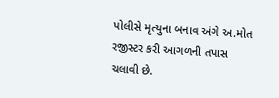પોલીસે મૃત્યુના બનાવ અંગે અ.મોત રજીસ્ટર કરી આગળની તપાસ ચલાવી છે.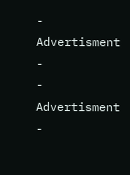- Advertisment -
- Advertisment -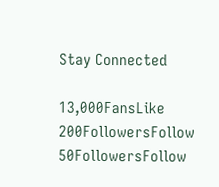Stay Connected

13,000FansLike
200FollowersFollow
50FollowersFollow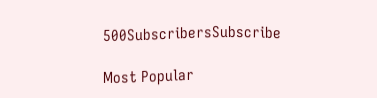500SubscribersSubscribe

Most Popular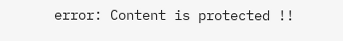error: Content is protected !!